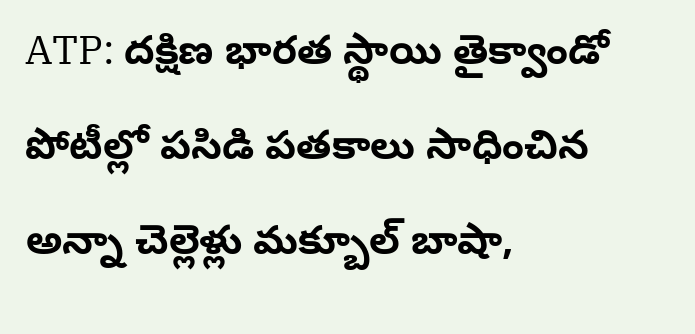ATP: దక్షిణ భారత స్థాయి తైక్వాండో పోటీల్లో పసిడి పతకాలు సాధించిన అన్నా చెల్లెళ్లు మక్బూల్ బాషా,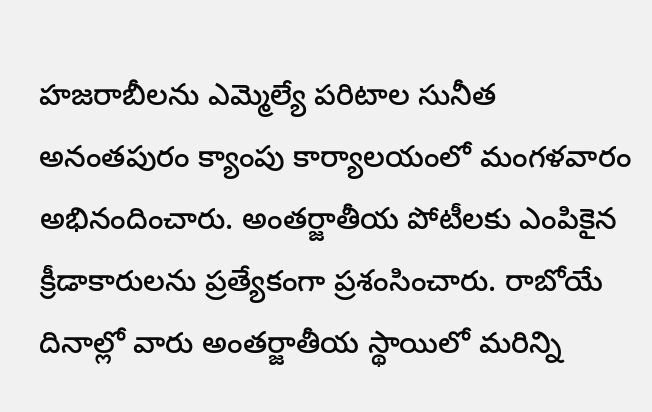హజరాబీలను ఎమ్మెల్యే పరిటాల సునీత అనంతపురం క్యాంపు కార్యాలయంలో మంగళవారం అభినందించారు. అంతర్జాతీయ పోటీలకు ఎంపికైన క్రీడాకారులను ప్రత్యేకంగా ప్రశంసించారు. రాబోయే దినాల్లో వారు అంతర్జాతీయ స్థాయిలో మరిన్ని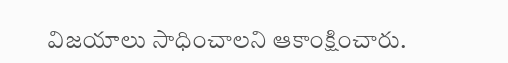విజయాలు సాధించాలని ఆకాంక్షించారు.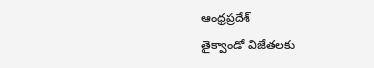ఆంధ్రప్రదేశ్
తైక్వాండో విజేతలకు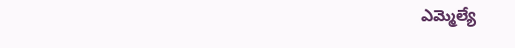ఎమ్మెల్యే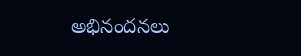అభినందనలు